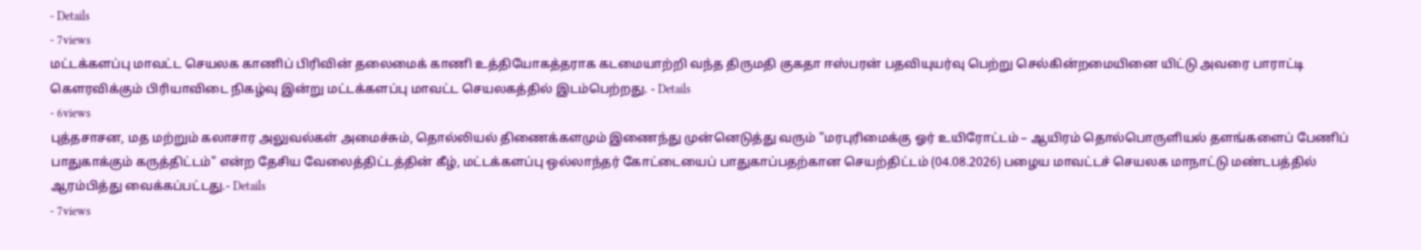- Details
- 7views
மட்டக்களப்பு மாவட்ட செயலக காணிப் பிரிவின் தலைமைக் காணி உத்தியோகத்தராக கடமையாற்றி வந்த திருமதி குகதா ஈஸ்பரன் பதவியுயர்வு பெற்று செல்கின்றமையினை யிட்டு அவரை பாராட்டி கெளரவிக்கும் பிரியாவிடை நிகழ்வு இன்று மட்டக்களப்பு மாவட்ட செயலகத்தில் இடம்பெற்றது. - Details
- 6views
புத்தசாசன, மத மற்றும் கலாசார அலுவல்கள் அமைச்சும், தொல்லியல் திணைக்களமும் இணைந்து முன்னெடுத்து வரும் "மரபுரிமைக்கு ஓர் உயிரோட்டம் – ஆயிரம் தொல்பொருளியல் தளங்களைப் பேணிப் பாதுகாக்கும் கருத்திட்டம்" என்ற தேசிய வேலைத்திட்டத்தின் கீழ், மட்டக்களப்பு ஒல்லாந்தர் கோட்டையைப் பாதுகாப்பதற்கான செயற்திட்டம் (04.08.2026) பழைய மாவட்டச் செயலக மாநாட்டு மண்டபத்தில் ஆரம்பித்து வைக்கப்பட்டது.- Details
- 7views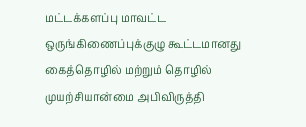மட்டக்களப்பு மாவட்ட ஒருங்கிணைப்புக்குழு கூட்டமானது கைத்தொழில் மற்றும் தொழில் முயற்சியான்மை அபிவிருத்தி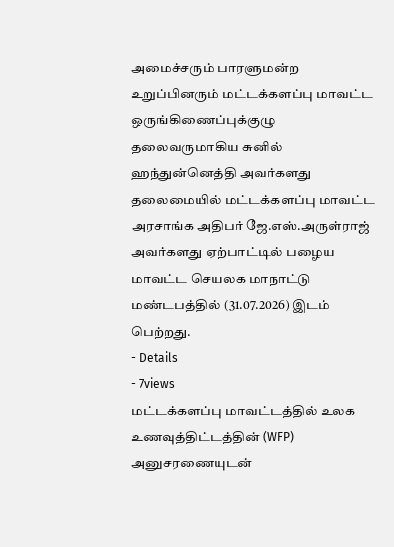அமைச்சரும் பாரளுமன்ற உறுப்பினரும் மட்டக்களப்பு மாவட்ட ஒருங்கிணைப்புக்குழு தலைவருமாகிய சுனில் ஹந்துன்னெத்தி அவர்களது தலைமையில் மட்டக்களப்பு மாவட்ட அரசாங்க அதிபர் ஜே.எஸ்.அருள்ராஜ் அவர்களது ஏற்பாட்டில் பழைய மாவட்ட செயலக மாநாட்டு மண்டபத்தில் (31.07.2026) இடம் பெற்றது.
- Details
- 7views
மட்டக்களப்பு மாவட்டத்தில் உலக உணவுத்திட்டத்தின் (WFP) அனுசரணையுடன்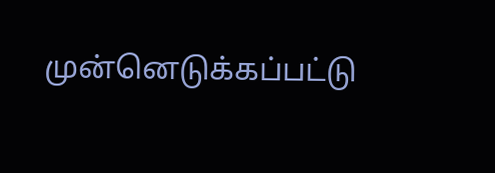முன்னெடுக்கப்பட்டு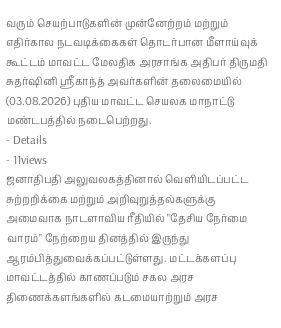வரும் செயற்பாடுகளின் முன்னேற்றம் மற்றும் எதிர்கால நடவடிக்கைகள் தொடர்பான மீளாய்வுக் கூட்டம் மாவட்ட மேலதிக அரசாங்க அதிபர் திருமதி சுதர்ஷினி ஸ்ரீகாந்த் அவர்களின் தலைமையில் (03.08.2026) புதிய மாவட்ட செயலக மாநாட்டு மண்டபத்தில் நடைபெற்றது.
- Details
- 11views
ஜனாதிபதி அலுவலகத்தினால் வெளியிடப்பட்ட சுற்றறிக்கை மற்றும் அறிவுறுத்தல்களுக்கு அமைவாக நாடளாவிய ரீதியில் "தேசிய நேர்மை வாரம்" நேற்றைய தினத்தில் இருந்து ஆரம்பித்துவைக்கப்பட்டுள்ளது. மட்டக்களப்பு மாவட்டத்தில் காணப்படும் சகல அரச திணைக்களங்களில் கடமையாற்றும் அரச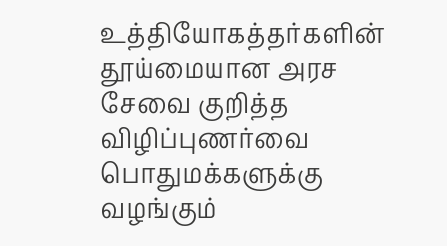உத்தியோகத்தர்களின் தூய்மையான அரச சேவை குறித்த விழிப்புணர்வை பொதுமக்களுக்கு வழங்கும்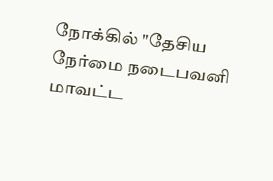நோக்கில் "தேசிய நேர்மை நடைபவனி மாவட்ட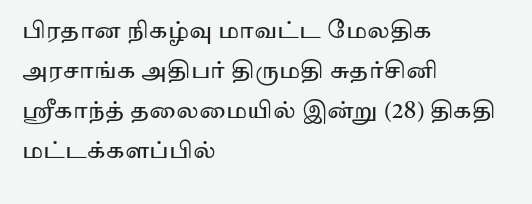பிரதான நிகழ்வு மாவட்ட மேலதிக அரசாங்க அதிபர் திருமதி சுதர்சினி ஸ்ரீகாந்த் தலைமையில் இன்று (28) திகதி மட்டக்களப்பில்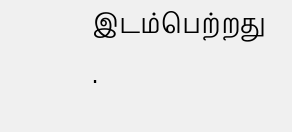இடம்பெற்றது .